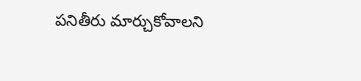పనితీరు మార్చుకోవాలని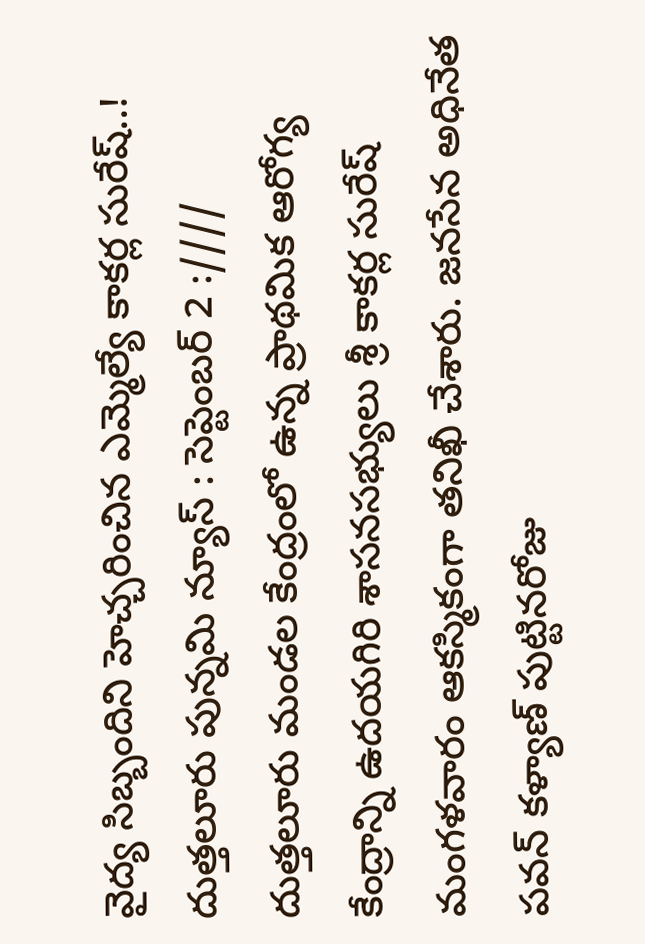వైద్య సిబ్బందిని హెచ్చరించిన ఎమ్మెల్యే కాకర్ల సురేష్..!
దుత్తలూరు పున్నమి న్యూస్ : సెప్టెంబర్ 2 :////
దుత్తలూరు మండల కేంద్రంలో ఉన్న ప్రాథమిక ఆరోగ్య కేంద్రాన్ని ఉదయగిరి శాసనసభ్యులు శ్రీ కాకర్ల సురేష్ మంగళవారం ఆకస్మికంగా తనిఖీ చేశారు. జనసేన అధినేత పవన్ కళ్యాణ్ పుట్టినరోజు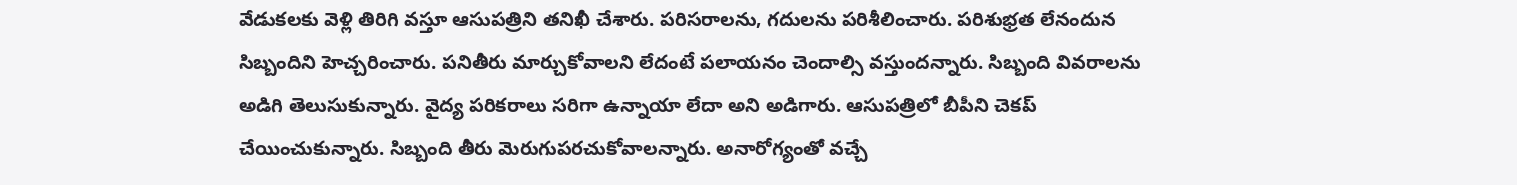వేడుకలకు వెళ్లి తిరిగి వస్తూ ఆసుపత్రిని తనిఖీ చేశారు. పరిసరాలను, గదులను పరిశీలించారు. పరిశుభ్రత లేనందున సిబ్బందిని హెచ్చరించారు. పనితీరు మార్చుకోవాలని లేదంటే పలాయనం చెందాల్సి వస్తుందన్నారు. సిబ్బంది వివరాలను అడిగి తెలుసుకున్నారు. వైద్య పరికరాలు సరిగా ఉన్నాయా లేదా అని అడిగారు. ఆసుపత్రిలో బీపీని చెకప్ చేయించుకున్నారు. సిబ్బంది తీరు మెరుగుపరచుకోవాలన్నారు. అనారోగ్యంతో వచ్చే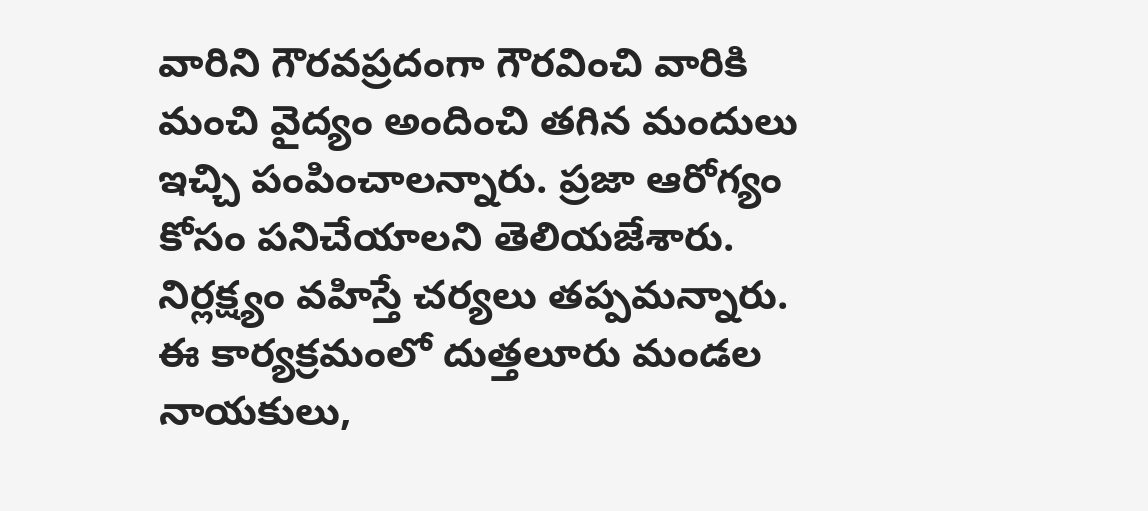వారిని గౌరవప్రదంగా గౌరవించి వారికి మంచి వైద్యం అందించి తగిన మందులు ఇచ్చి పంపించాలన్నారు. ప్రజా ఆరోగ్యం కోసం పనిచేయాలని తెలియజేశారు. నిర్లక్ష్యం వహిస్తే చర్యలు తప్పమన్నారు.
ఈ కార్యక్రమంలో దుత్తలూరు మండల నాయకులు,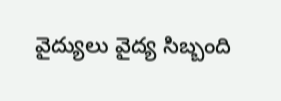వైద్యులు వైద్య సిబ్బంది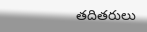తదితరులు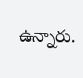ఉన్నారు.